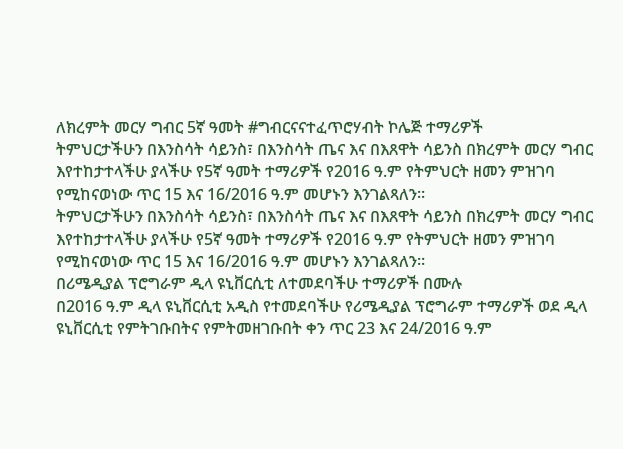ለክረምት መርሃ ግብር 5ኛ ዓመት #ግብርናናተፈጥሮሃብት ኮሌጅ ተማሪዎች
ትምህርታችሁን በእንስሳት ሳይንስ፣ በእንስሳት ጤና እና በእጸዋት ሳይንስ በክረምት መርሃ ግብር እየተከታተላችሁ ያላችሁ የ5ኛ ዓመት ተማሪዎች የ2016 ዓ.ም የትምህርት ዘመን ምዝገባ የሚከናወነው ጥር 15 እና 16/2016 ዓ.ም መሆኑን እንገልጻለን።
ትምህርታችሁን በእንስሳት ሳይንስ፣ በእንስሳት ጤና እና በእጸዋት ሳይንስ በክረምት መርሃ ግብር እየተከታተላችሁ ያላችሁ የ5ኛ ዓመት ተማሪዎች የ2016 ዓ.ም የትምህርት ዘመን ምዝገባ የሚከናወነው ጥር 15 እና 16/2016 ዓ.ም መሆኑን እንገልጻለን።
በሪሜዲያል ፕሮግራም ዲላ ዩኒቨርሲቲ ለተመደባችሁ ተማሪዎች በሙሉ
በ2016 ዓ.ም ዲላ ዩኒቨርሲቲ አዲስ የተመደባችሁ የሪሜዲያል ፕሮግራም ተማሪዎች ወደ ዲላ ዩኒቨርሲቲ የምትገቡበትና የምትመዘገቡበት ቀን ጥር 23 እና 24/2016 ዓ.ም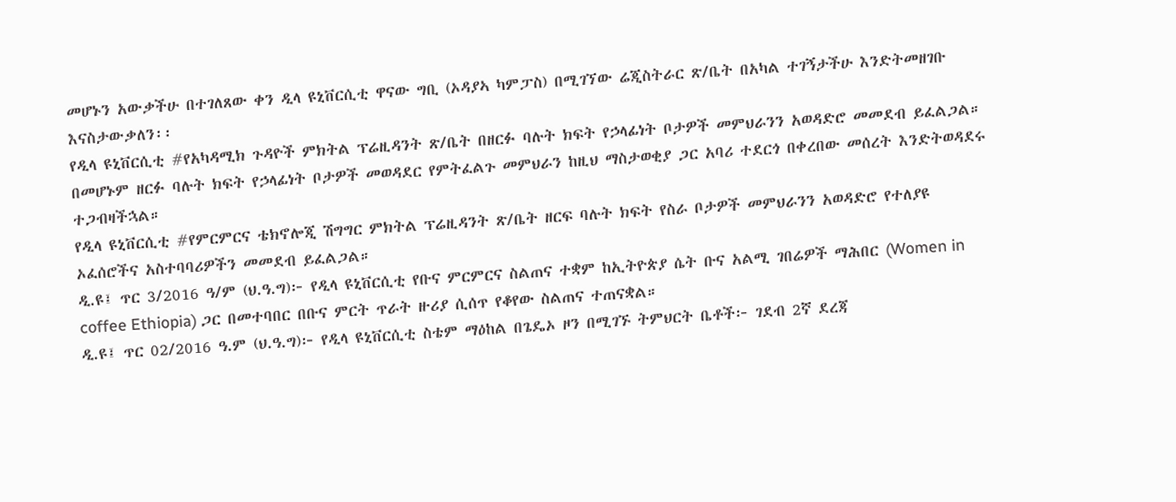መሆኑን አውቃችሁ በተገለጸው ቀን ዲላ ዩኒቨርሲቲ ዋናው ግቢ (ኦዳያኣ ካምፓስ) በሚገኘው ሬጂስትራር ጽ/ቤት በአካል ተገኝታችሁ እንድትመዘገቡ እናስታውቃለን፡፡
የዲላ ዩኒቨርሲቲ #የአካዳሚክ ጉዳዮች ምክትል ፕሬዚዳንት ጽ/ቤት በዘርፉ ባሉት ክፍት የኃላፊነት ቦታዎች መምህራንን አወዳድሮ መመደብ ይፈልጋል። በመሆኑም ዘርፉ ባሉት ክፍት የኃላፊነት ቦታዎች መወዳደር የምትፈልጉ መምህራን ከዚህ ማስታወቂያ ጋር አባሪ ተደርጎ በቀረበው መሰረት እንድትወዳደሩ ተጋብዛችኋል።
የዲላ ዩኒቨርሲቲ #የምርምርና ቴክኖሎጂ ሽግግር ምክትል ፕሬዚዳንት ጽ/ቤት ዘርፍ ባሉት ክፍት የስራ ቦታዎች መምህራንን አወዳድሮ የተለያዩ ኦፈሰሮችና አስተባባሪዎችን መመደብ ይፈልጋል።
ዲ.ዩ፤ ጥር 3/2016 ዓ/ም (ህ.ዓ.ግ)፦ የዲላ ዩኒቨርሲቲ የቡና ምርምርና ስልጠና ተቋም ከኢትዮጵያ ሴት ቡና አልሚ ገበሬዎች ማሕበር (Women in coffee Ethiopia) ጋር በመተባበር በቡና ምርት ጥራት ዙሪያ ሲሰጥ የቆየው ስልጠና ተጠናቋል።
ዲ.ዩ፤ ጥር 02/2016 ዓ.ም (ህ.ዓ.ግ)፦ የዲላ ዩኒቨርሲቲ ስቴም ማዕከል በጌዴኦ ዞን በሚገኙ ትምህርት ቤቶች፦ ገደብ 2ኛ ደረጃ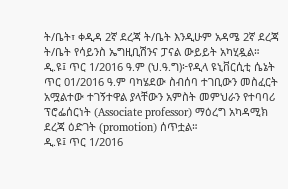ት/ቤት፣ ቀዲዳ 2ኛ ደረጃ ት/ቤት እንዲሁም አዳሜ 2ኛ ደረጃ ት/ቤት የሳይንስ ኤግዚቢሽንና ፓናል ውይይት አካሂዷል።
ዲ.ዩ፤ ጥር 1/2016 ዓ.ም (ህ.ዓ.ግ)፦የዲላ ዩኒቨርሲቲ ሴኔት ጥር 01/2016 ዓ.ም ባካሄደው ስብሰባ ተገቢውን መስፈርት አሟልተው ተገኝተዋል ያላቸውን አምስት መምህራን የተባባሪ ፕሮፌሰርነት (Associate professor) ማዕረግ አካዳሚክ ደረጃ ዕድገት (promotion) ሰጥቷል።
ዲ.ዩ፤ ጥር 1/2016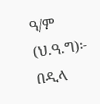ዓ/ም (ህ.ዓ.ግ)፦ በዲላ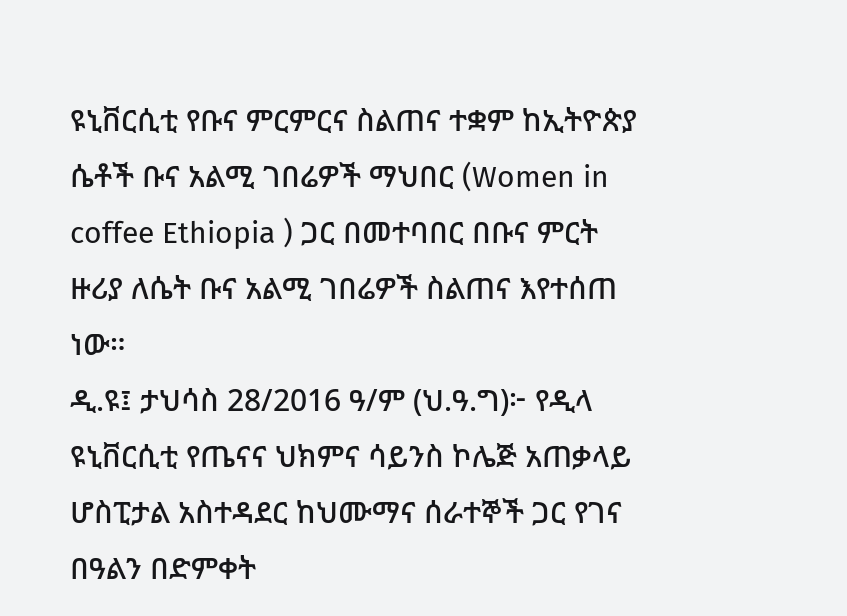ዩኒቨርሲቲ የቡና ምርምርና ስልጠና ተቋም ከኢትዮጵያ ሴቶች ቡና አልሚ ገበሬዎች ማህበር (Women in coffee Ethiopia ) ጋር በመተባበር በቡና ምርት ዙሪያ ለሴት ቡና አልሚ ገበሬዎች ስልጠና እየተሰጠ ነው።
ዲ.ዩ፤ ታህሳስ 28/2016 ዓ/ም (ህ.ዓ.ግ)፦ የዲላ ዩኒቨርሲቲ የጤናና ህክምና ሳይንስ ኮሌጅ አጠቃላይ ሆስፒታል አስተዳደር ከህሙማና ሰራተኞች ጋር የገና በዓልን በድምቀት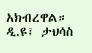አክብረዋል።
ዲ.ዩ፣ ታህሳስ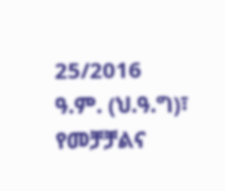25/2016 ዓ.ም. (ህ.ዓ.ግ)፣ የመቻቻልና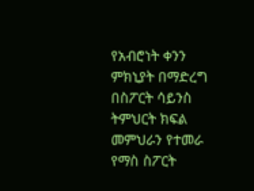የአብሮነት ቀንን ምክኒያት በማድረግ በስፖርት ሳይንስ ትምህርት ክፍል መምህራን የተመራ የማስ ስፖርት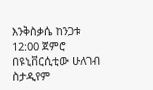እንቅስቃሴ ከንጋቱ 12:00 ጀምሮ በዩኒቨርሲቲው ሁለገብ ስታዲየም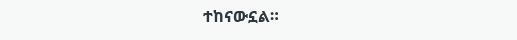ተከናውኗል።